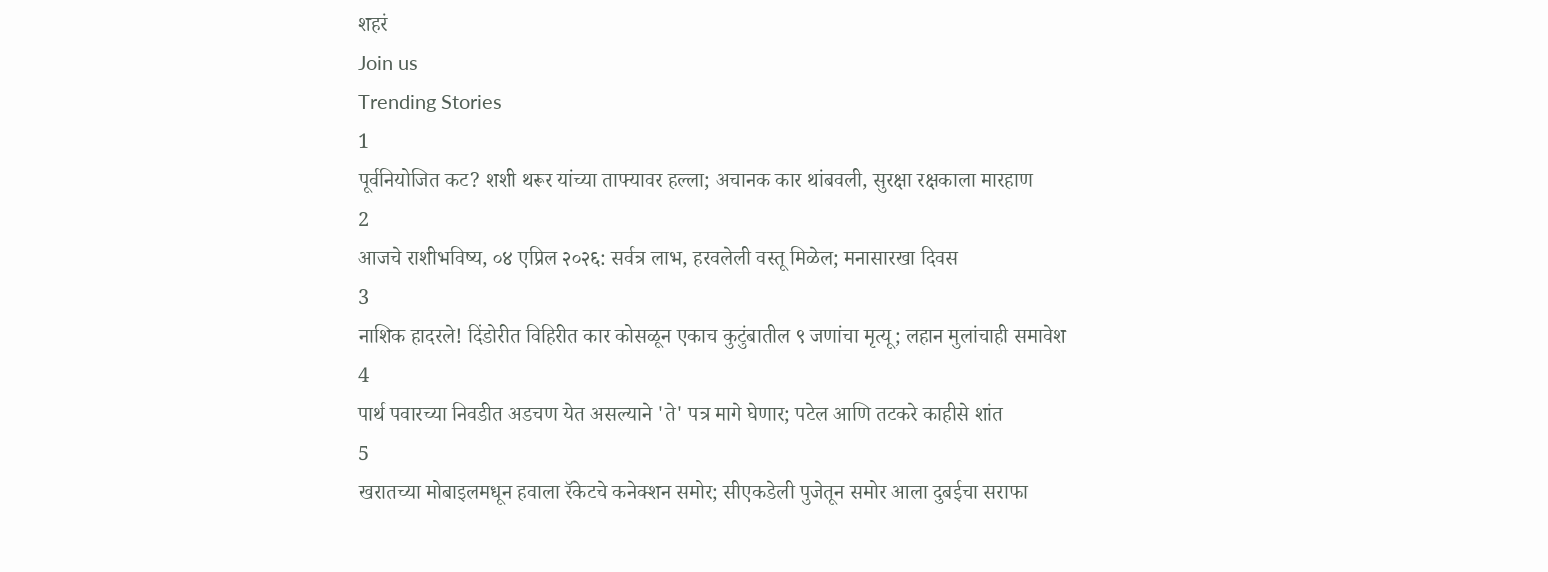शहरं
Join us
Trending Stories
1
पूर्वनियोजित कट? शशी थरूर यांच्या ताफ्यावर हल्ला; अचानक कार थांबवली, सुरक्षा रक्षकाला मारहाण
2
आजचे राशीभविष्य, ०४ एप्रिल २०२६: सर्वत्र लाभ, हरवलेली वस्तू मिळेल; मनासारखा दिवस
3
नाशिक हादरले! दिंडोरीत विहिरीत कार कोसळून एकाच कुटुंबातील ९ जणांचा मृत्यू; लहान मुलांचाही समावेश
4
पार्थ पवारच्या निवडीत अडचण येत असल्याने 'ते' पत्र मागे घेणार; पटेल आणि तटकरे काहीसे शांत
5
खरातच्या मोबाइलमधून हवाला रॅकेटचे कनेक्शन समोर; सीएकडेली पुजेतून समोर आला दुबईचा सराफा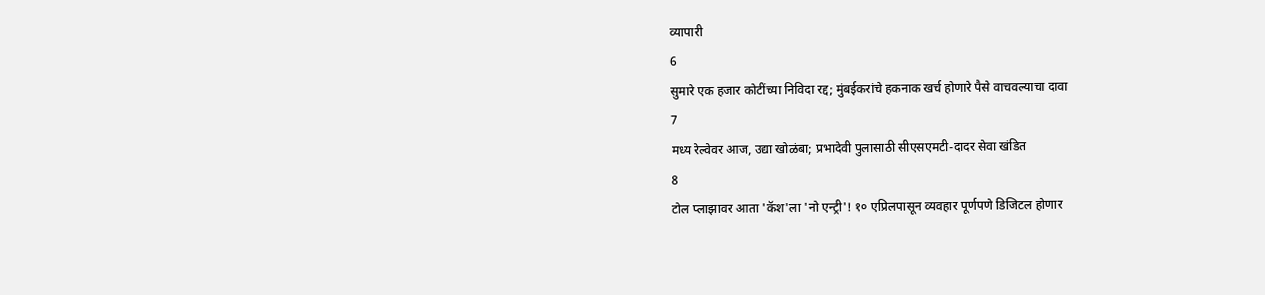व्यापारी
6
सुमारे एक हजार कोटींच्या निविदा रद्द; मुंबईकरांचे हकनाक खर्च होणारे पैसे वाचवल्याचा दावा
7
मध्य रेल्वेवर आज, उद्या खोळंबा; प्रभादेवी पुलासाठी सीएसएमटी-दादर सेवा खंडित
8
टोल प्लाझावर आता 'कॅश'ला 'नो एन्ट्री'! १० एप्रिलपासून व्यवहार पूर्णपणे डिजिटल होणार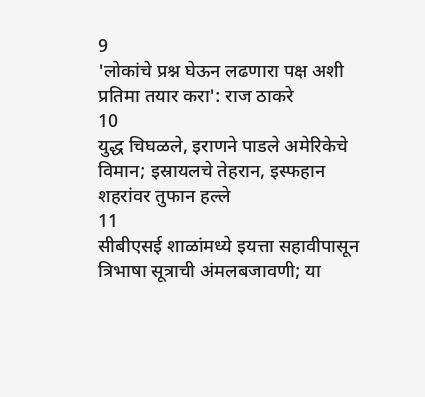9
'लोकांचे प्रश्न घेऊन लढणारा पक्ष अशी प्रतिमा तयार करा': राज ठाकरे
10
युद्ध चिघळले, इराणने पाडले अमेरिकेचे विमान; इस्रायलचे तेहरान, इस्फहान शहरांवर तुफान हल्ले
11
सीबीएसई शाळांमध्ये इयत्ता सहावीपासून त्रिभाषा सूत्राची अंमलबजावणी; या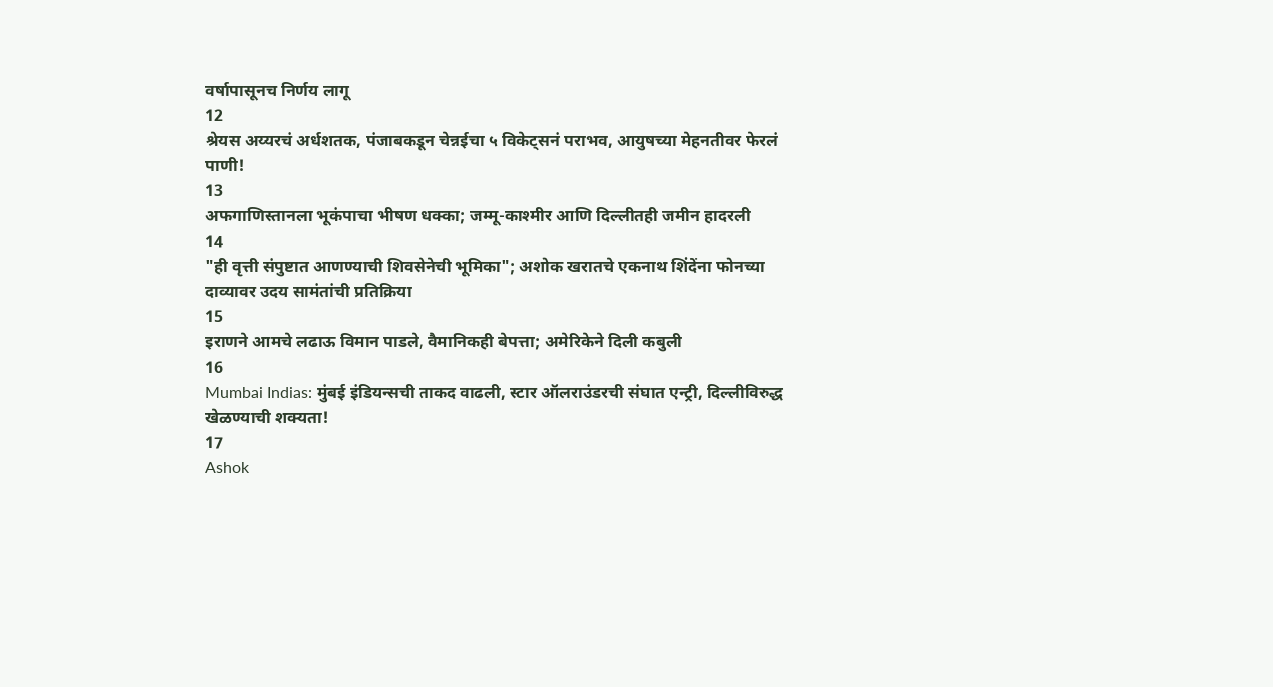वर्षापासूनच निर्णय लागू
12
श्रेयस अय्यरचं अर्धशतक, पंजाबकडून चेन्नईचा ५ विकेट्सनं पराभव, आयुषच्या मेहनतीवर फेरलं पाणी!
13
अफगाणिस्तानला भूकंपाचा भीषण धक्का; जम्मू-काश्मीर आणि दिल्लीतही जमीन हादरली
14
"ही वृत्ती संपुष्टात आणण्याची शिवसेनेची भूमिका"; अशोक खरातचे एकनाथ शिंदेंना फोनच्या दाव्यावर उदय सामंतांची प्रतिक्रिया
15
इराणने आमचे लढाऊ विमान पाडले, वैमानिकही बेपत्ता; अमेरिकेने दिली कबुली
16
Mumbai Indias: मुंबई इंडियन्सची ताकद वाढली, स्टार ऑलराउंडरची संघात एन्ट्री, दिल्लीविरुद्ध खेळण्याची शक्यता!
17
Ashok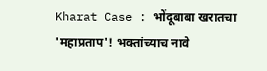Kharat Case : भोंदूबाबा खरातचा 'महाप्रताप'! भक्तांच्याच नावे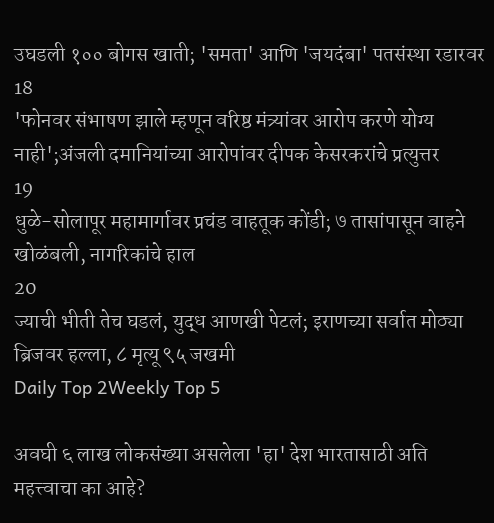उघडली १०० बोगस खाती; 'समता' आणि 'जयदंबा' पतसंस्था रडारवर
18
'फोनवर संभाषण झाले म्हणून वरिष्ठ मंत्र्यांवर आरोप करणे योग्य नाही';अंजली दमानियांच्या आरोपांवर दीपक केसरकरांचे प्रत्युत्तर
19
धुळे-सोलापूर महामार्गावर प्रचंड वाहतूक कोंडी; ७ तासांपासून वाहने खोळंबली, नागरिकांचे हाल
20
ज्याची भीती तेच घडलं, युद्ध आणखी पेटलं; इराणच्या सर्वात मोठ्या ब्रिजवर हल्ला, ८ मृत्यू ९५ जखमी
Daily Top 2Weekly Top 5

अवघी ६ लाख लोकसंख्या असलेला 'हा' देश भारतासाठी अति महत्त्वाचा का आहे?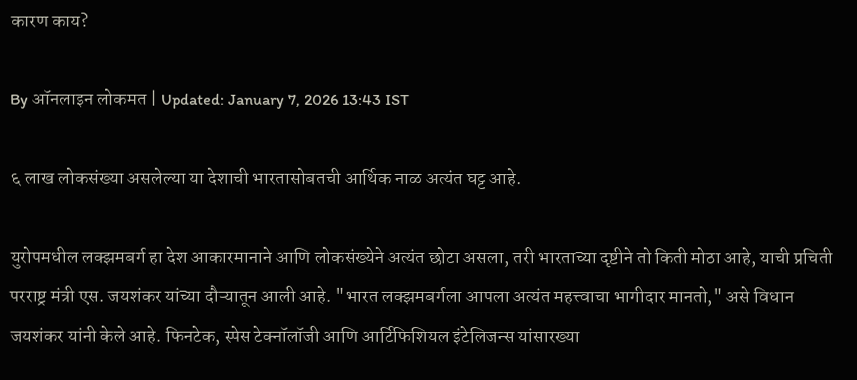कारण काय?

By ऑनलाइन लोकमत | Updated: January 7, 2026 13:43 IST

६ लाख लोकसंख्या असलेल्या या देशाची भारतासोबतची आर्थिक नाळ अत्यंत घट्ट आहे.

युरोपमधील लक्झमबर्ग हा देश आकारमानाने आणि लोकसंख्येने अत्यंत छोटा असला, तरी भारताच्या दृष्टीने तो किती मोठा आहे, याची प्रचिती परराष्ट्र मंत्री एस. जयशंकर यांच्या दौऱ्यातून आली आहे. "भारत लक्झमबर्गला आपला अत्यंत महत्त्वाचा भागीदार मानतो," असे विधान जयशंकर यांनी केले आहे. फिनटेक, स्पेस टेक्नॉलॉजी आणि आर्टिफिशियल इंटेलिजन्स यांसारख्या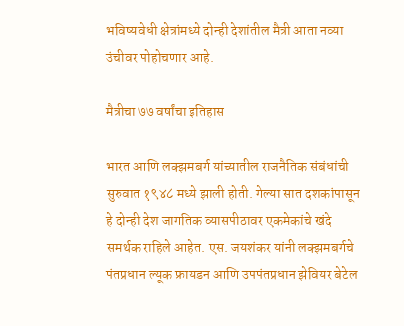भविष्यवेधी क्षेत्रांमध्ये दोन्ही देशांतील मैत्री आता नव्या उंचीवर पोहोचणार आहे.

मैत्रीचा ७७ वर्षांचा इतिहास

भारत आणि लक्झमबर्ग यांच्यातील राजनैतिक संबंधांची सुरुवात १९४८ मध्ये झाली होती. गेल्या सात दशकांपासून हे दोन्ही देश जागतिक व्यासपीठावर एकमेकांचे खंदे समर्थक राहिले आहेत. एस. जयशंकर यांनी लक्झमबर्गचे पंतप्रधान ल्यूक फ्रायडन आणि उपपंतप्रधान झेवियर बेटेल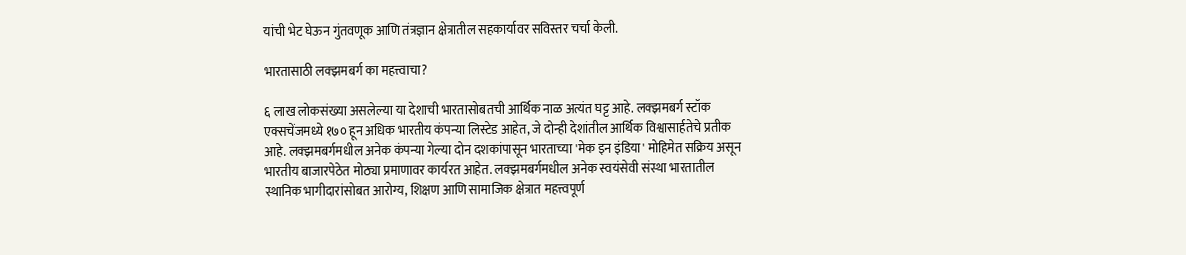यांची भेट घेऊन गुंतवणूक आणि तंत्रज्ञान क्षेत्रातील सहकार्यावर सविस्तर चर्चा केली.

भारतासाठी लक्झमबर्ग का महत्त्वाचा?

६ लाख लोकसंख्या असलेल्या या देशाची भारतासोबतची आर्थिक नाळ अत्यंत घट्ट आहे. लक्झमबर्ग स्टॉक एक्सचेंजमध्ये १७० हून अधिक भारतीय कंपन्या लिस्टेड आहेत, जे दोन्ही देशांतील आर्थिक विश्वासार्हतेचे प्रतीक आहे. लक्झमबर्गमधील अनेक कंपन्या गेल्या दोन दशकांपासून भारताच्या 'मेक इन इंडिया' मोहिमेत सक्रिय असून भारतीय बाजारपेठेत मोठ्या प्रमाणावर कार्यरत आहेत. लक्झमबर्गमधील अनेक स्वयंसेवी संस्था भारतातील स्थानिक भागीदारांसोबत आरोग्य, शिक्षण आणि सामाजिक क्षेत्रात महत्त्वपूर्ण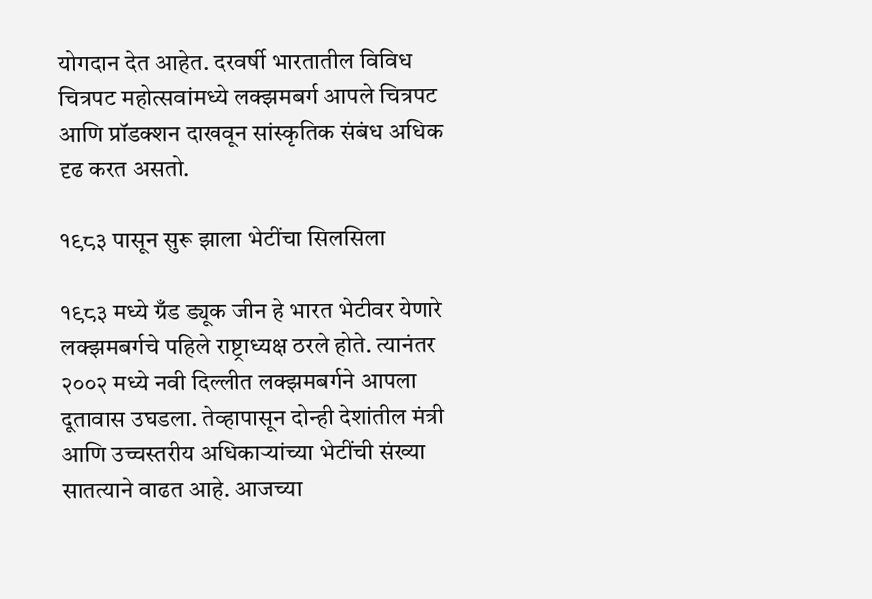योगदान देत आहेत. दरवर्षी भारतातील विविध चित्रपट महोत्सवांमध्ये लक्झमबर्ग आपले चित्रपट आणि प्रॉडक्शन दाखवून सांस्कृतिक संबंध अधिक दृढ करत असतो.

१९८३ पासून सुरू झाला भेटींचा सिलसिला

१९८३ मध्ये ग्रँड ड्यूक जीन हे भारत भेटीवर येणारे लक्झमबर्गचे पहिले राष्ट्राध्यक्ष ठरले होते. त्यानंतर २००२ मध्ये नवी दिल्लीत लक्झमबर्गने आपला दूतावास उघडला. तेव्हापासून दोन्ही देशांतील मंत्री आणि उच्चस्तरीय अधिकाऱ्यांच्या भेटींची संख्या सातत्याने वाढत आहे. आजच्या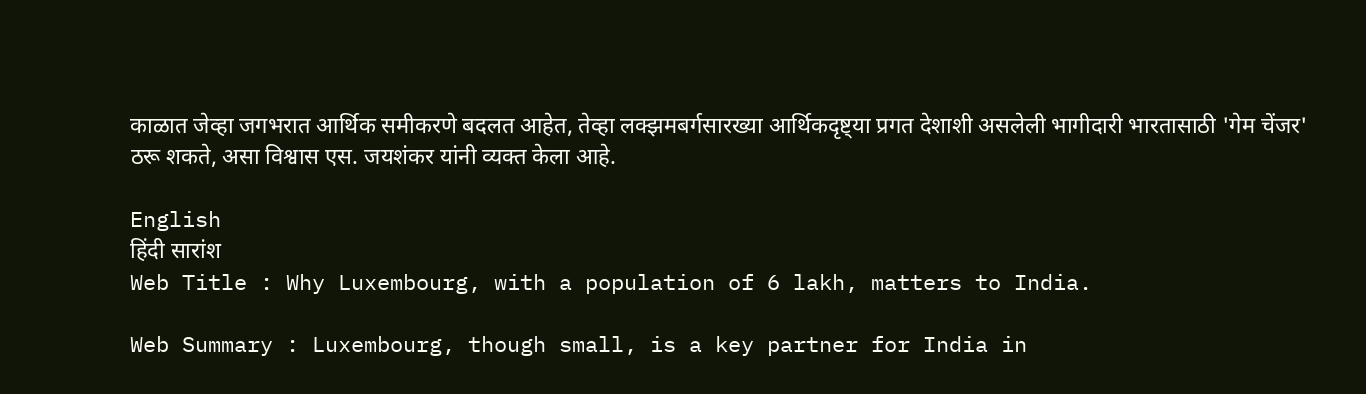काळात जेव्हा जगभरात आर्थिक समीकरणे बदलत आहेत, तेव्हा लक्झमबर्गसारख्या आर्थिकदृष्ट्या प्रगत देशाशी असलेली भागीदारी भारतासाठी 'गेम चेंजर' ठरू शकते, असा विश्वास एस. जयशंकर यांनी व्यक्त केला आहे.

English
हिंदी सारांश
Web Title : Why Luxembourg, with a population of 6 lakh, matters to India.

Web Summary : Luxembourg, though small, is a key partner for India in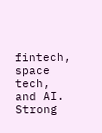fintech, space tech, and AI. Strong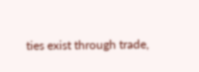ties exist through trade,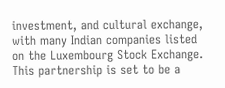investment, and cultural exchange, with many Indian companies listed on the Luxembourg Stock Exchange. This partnership is set to be a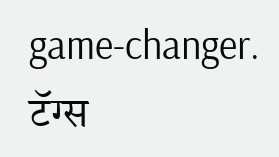game-changer.
टॅग्स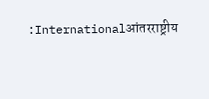:Internationalआंतरराष्ट्रीय